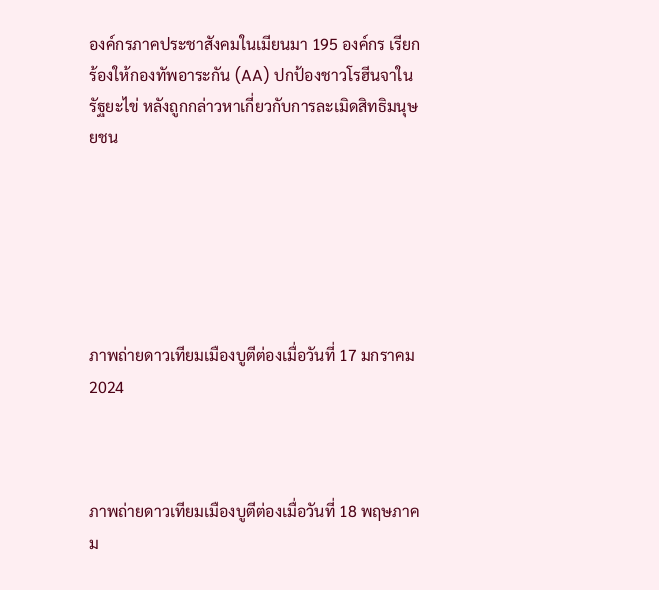องค์กรภาคประชาสังคมในเมียนมา 195 องค์กร เรียกร้องให้กองทัพอาระกัน (AA) ปกป้องชาวโรฮีนจาในรัฐยะไข่ หลังถูกกล่าวหาเกี่ยวกับการละเมิดสิทธิมนุษยชน






ภาพถ่ายดาวเทียมเมืองบูตีต่องเมื่อวันที่ 17 มกราคม 2024



ภาพถ่ายดาวเทียมเมืองบูตีต่องเมื่อวันที่ 18 พฤษภาคม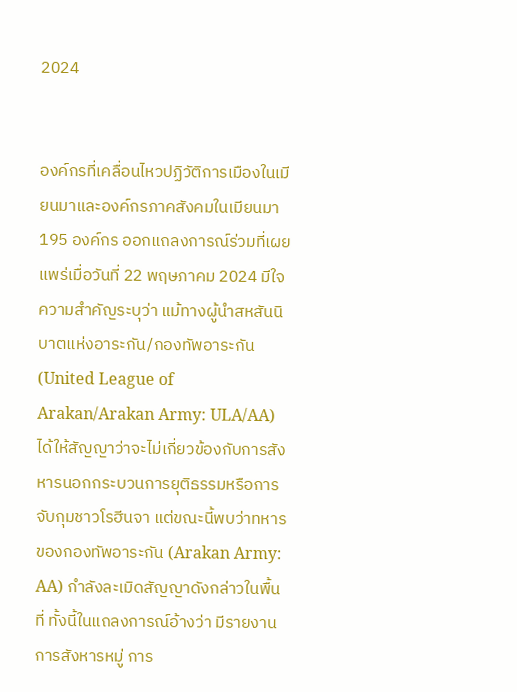2024


องค์กรที่เคลื่อนไหวปฏิวัติการเมืองในเมียนมาและองค์กรภาคสังคมในเมียนมา 195 องค์กร ออกแถลงการณ์ร่วมที่เผยแพร่เมื่อวันที่ 22 พฤษภาคม 2024 มีใจความสำคัญระบุว่า แม้ทางผู้นำสหสันนิบาตแห่งอาระกัน/กองทัพอาระกัน (United League of Arakan/Arakan Army: ULA/AA) ได้ให้สัญญาว่าจะไม่เกี่ยวข้องกับการสังหารนอกกระบวนการยุติธรรมหรือการจับกุมชาวโรฮีนจา แต่ขณะนี้พบว่าทหารของกองทัพอาระกัน (Arakan Army: AA) กำลังละเมิดสัญญาดังกล่าวในพื้นที่ ทั้งนี้ในแถลงการณ์อ้างว่า มีรายงานการสังหารหมู่ การ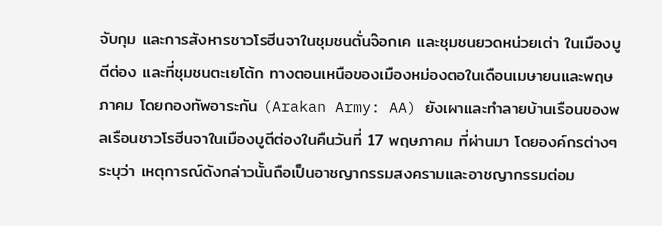จับกุม และการสังหารชาวโรฮีนจาในชุมชนตั่นจ๊อกเค และชุมชนยวดหน่วยเต่า ในเมืองบูตีต่อง และที่ชุมชนตะเยโต้ก ทางตอนเหนือของเมืองหม่องตอในเดือนเมษายนและพฤษภาคม โดยกองทัพอาระกัน (Arakan Army: AA) ยังเผาและทำลายบ้านเรือนของพลเรือนชาวโรฮีนจาในเมืองบูตีต่องในคืนวันที่ 17 พฤษภาคม ที่ผ่านมา โดยองค์กรต่างๆ ระบุว่า เหตุการณ์ดังกล่าวนั้นถือเป็นอาชญากรรมสงครามและอาชญากรรมต่อม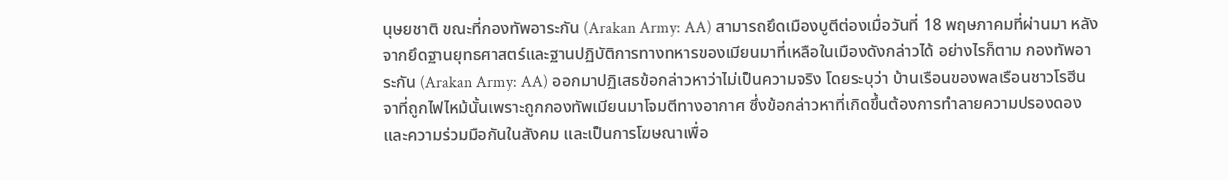นุษยชาติ ขณะที่กองทัพอาระกัน (Arakan Army: AA) สามารถยึดเมืองบูตีต่องเมื่อวันที่ 18 พฤษภาคมที่ผ่านมา หลังจากยึดฐานยุทธศาสตร์และฐานปฏิบัติการทางทหารของเมียนมาที่เหลือในเมืองดังกล่าวได้ อย่างไรก็ตาม กองทัพอาระกัน (Arakan Army: AA) ออกมาปฏิเสธข้อกล่าวหาว่าไม่เป็นความจริง โดยระบุว่า บ้านเรือนของพลเรือนชาวโรฮีนจาที่ถูกไฟไหม้นั้นเพราะถูกกองทัพเมียนมาโจมตีทางอากาศ ซึ่งข้อกล่าวหาที่เกิดขึ้นต้องการทำลายความปรองดองและความร่วมมือกันในสังคม และเป็นการโฆษณาเพื่อ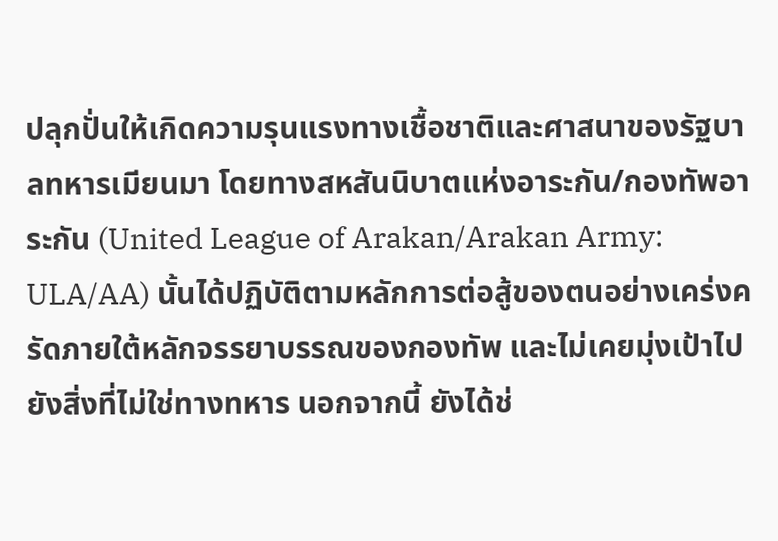ปลุกปั่นให้เกิดความรุนแรงทางเชื้อชาติและศาสนาของรัฐบาลทหารเมียนมา โดยทางสหสันนิบาตแห่งอาระกัน/กองทัพอาระกัน (United League of Arakan/Arakan Army: ULA/AA) นั้นได้ปฏิบัติตามหลักการต่อสู้ของตนอย่างเคร่งครัดภายใต้หลักจรรยาบรรณของกองทัพ และไม่เคยมุ่งเป้าไปยังสิ่งที่ไม่ใช่ทางทหาร นอกจากนี้ ยังได้ช่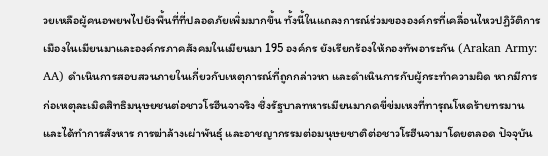วยเหลือผู้คนอพยพไปยังพื้นที่ที่ปลอดภัยเพิ่มมากขึ้น ทั้งนี้ในแถลงการณ์ร่วมขององค์กรที่เคลื่อนไหวปฏิวัติการเมืองในเมียนมาและองค์กรภาคสังคมในเมียนมา 195 องค์กร ยังเรียกร้องให้กองทัพอาระกัน (Arakan Army: AA) ดำเนินการสอบสวนภายในเกี่ยวกับเหตุการณ์ที่ถูกกล่าวหา และดำเนินการกับผู้กระทำความผิด หากมีการก่อเหตุละเมิดสิทธิมนุษยชนต่อชาวโรฮีนจาจริง ซึ่งรัฐบาลทหารเมียนมากดขี่ข่มเหงที่ทารุณโหดร้ายทรมาน และได้ทำการสังหาร การฆ่าล้างเผ่าพันธุ์ และอาชญากรรมต่อมนุษยชาติต่อชาวโรฮีนจามาโดยตลอด ปัจจุบัน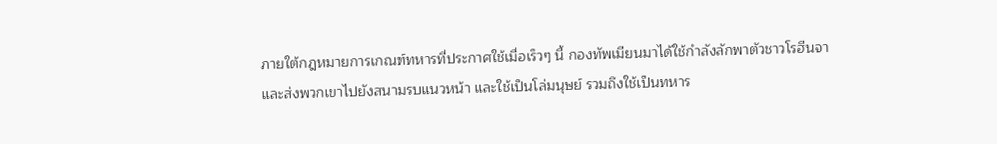ภายใต้กฎหมายการเกณฑ์ทหารที่ประกาศใช้เมื่อเร็วๆ นี้ กองทัพเมียนมาได้ใช้กำลังลักพาตัวชาวโรฮีนจาและส่งพวกเขาไปยังสนามรบแนวหน้า และใช้เป็นโล่มนุษย์ รวมถึงใช้เป็นทหาร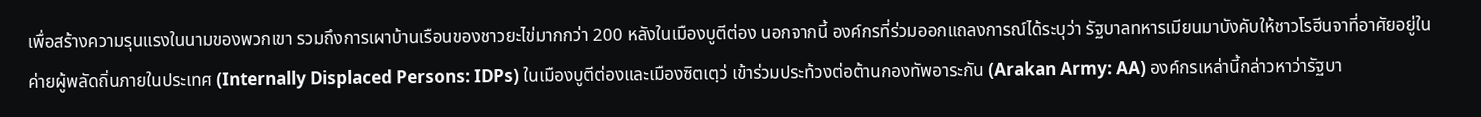เพื่อสร้างความรุนแรงในนามของพวกเขา รวมถึงการเผาบ้านเรือนของชาวยะไข่มากกว่า 200 หลังในเมืองบูตีต่อง นอกจากนี้ องค์กรที่ร่วมออกแถลงการณ์ได้ระบุว่า รัฐบาลทหารเมียนมาบังคับให้ชาวโรฮีนจาที่อาศัยอยู่ในค่ายผู้พลัดถิ่นภายในประเทศ (Internally Displaced Persons: IDPs) ในเมืองบูตีต่องและเมืองซิตเตฺว่ เข้าร่วมประท้วงต่อต้านกองทัพอาระกัน (Arakan Army: AA) องค์กรเหล่านี้กล่าวหาว่ารัฐบา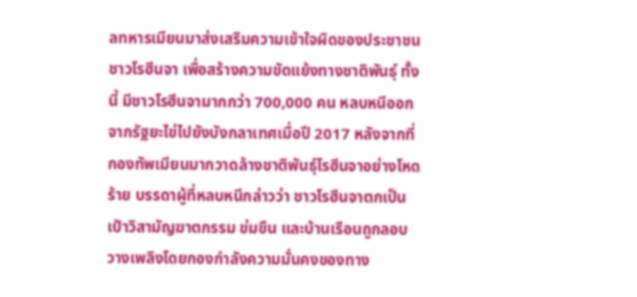ลทหารเมียนมาส่งเสริมความเข้าใจผิดของประชาชนชาวโรฮีนจา เพื่อสร้างความขัดแย้งทางชาติพันธุ์ ทั้งนี้ มีชาวโรฮีนจามากกว่า 700,000 คน หลบหนีออกจากรัฐยะไข่ไปยังบังกลาเทศเมื่อปี 2017 หลังจากที่กองทัพเมียนมากวาดล้างชาติพันธุ์โรฮีนจาอย่างโหดร้าย บรรดาผู้ที่หลบหนีกล่าวว่า ชาวโรฮีนจาตกเป็นเป้าวิสามัญฆาตกรรม ข่มขืน และบ้านเรือนถูกลอบวางเพลิงโดยกองกำลังความมั่นคงของทาง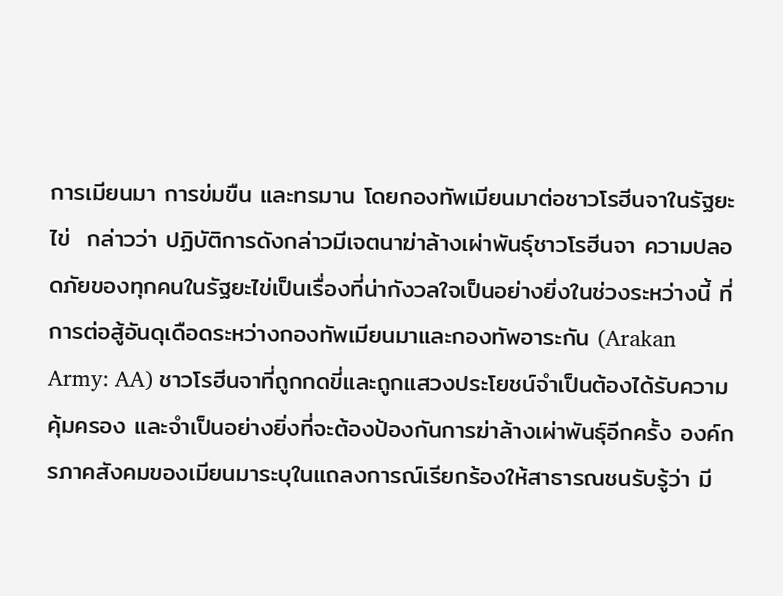การเมียนมา การข่มขืน และทรมาน โดยกองทัพเมียนมาต่อชาวโรฮีนจาในรัฐยะไข่  กล่าวว่า ปฏิบัติการดังกล่าวมีเจตนาฆ่าล้างเผ่าพันธุ์ชาวโรฮีนจา ความปลอดภัยของทุกคนในรัฐยะไข่เป็นเรื่องที่น่ากังวลใจเป็นอย่างยิ่งในช่วงระหว่างนี้ ที่การต่อสู้อันดุเดือดระหว่างกองทัพเมียนมาและกองทัพอาระกัน (Arakan Army: AA) ชาวโรฮีนจาที่ถูกกดขี่และถูกแสวงประโยชน์จำเป็นต้องได้รับความคุ้มครอง และจำเป็นอย่างยิ่งที่จะต้องป้องกันการฆ่าล้างเผ่าพันธุ์อีกครั้ง องค์กรภาคสังคมของเมียนมาระบุในแถลงการณ์เรียกร้องให้สาธารณชนรับรู้ว่า มี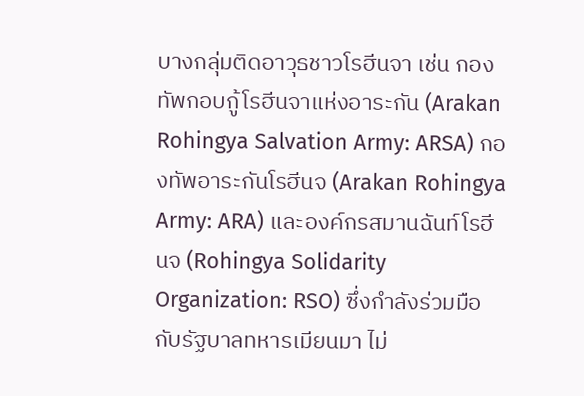บางกลุ่มติดอาวุธชาวโรฮีนจา เช่น กองทัพกอบกู้โรฮีนจาแห่งอาระกัน (Arakan Rohingya Salvation Army: ARSA) กองทัพอาระกันโรฮีนจ (Arakan Rohingya Army: ARA) และองค์กรสมานฉันท์โรฮีนจ (Rohingya Solidarity Organization: RSO) ซึ่งกำลังร่วมมือกับรัฐบาลทหารเมียนมา ไม่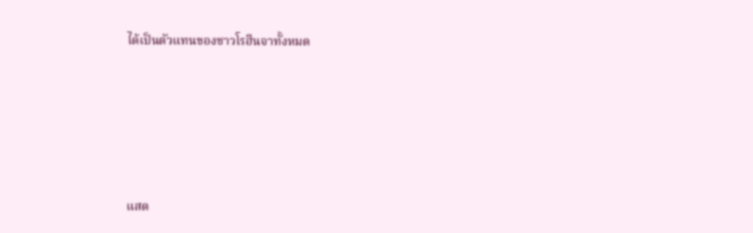ได้เป็นตัวแทนของชาวโรฮีนจาทั้งหมด







แสด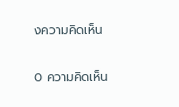งความคิดเห็น

0 ความคิดเห็น